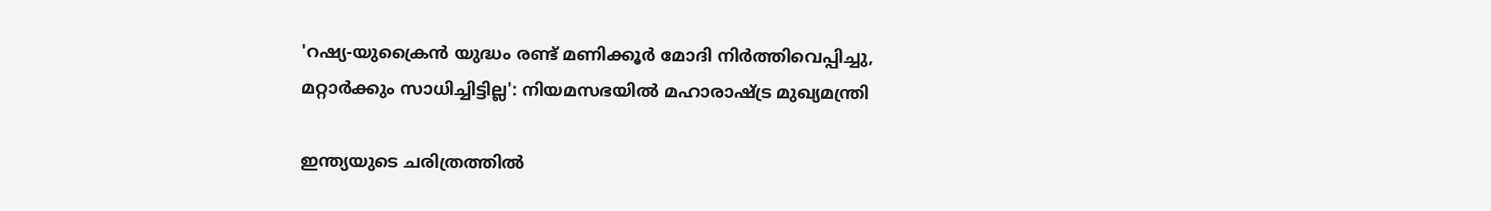'റഷ്യ-യുക്രൈൻ യുദ്ധം രണ്ട് മണിക്കൂർ മോദി നിർത്തിവെപ്പിച്ചു, മറ്റാർക്കും സാധിച്ചിട്ടില്ല': നിയമസഭയിൽ മഹാരാഷ്ട്ര മുഖ്യമന്ത്രി

ഇന്ത്യയുടെ ചരിത്രത്തിൽ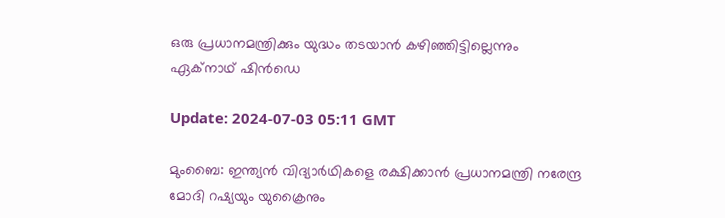ഒരു പ്രധാനമന്ത്രിക്കും യുദ്ധം തടയാൻ കഴിഞ്ഞിട്ടില്ലെന്നും ഏക്നാഥ് ഷിന്‍ഡെ

Update: 2024-07-03 05:11 GMT

മുംബൈ: ഇന്ത്യൻ വിദ്യാർഥികളെ രക്ഷിക്കാൻ പ്രധാനമന്ത്രി നരേന്ദ്ര മോദി റഷ്യയും യുക്രൈനും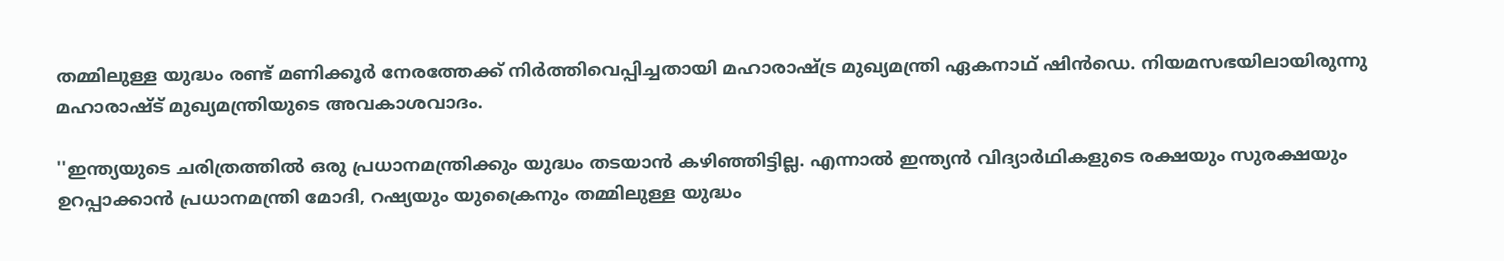തമ്മിലുള്ള യുദ്ധം രണ്ട് മണിക്കൂർ നേരത്തേക്ക് നിര്‍ത്തിവെപ്പിച്ചതായി മഹാരാഷ്ട്ര മുഖ്യമന്ത്രി ഏകനാഥ് ഷിൻഡെ. നിയമസഭയിലായിരുന്നു മഹാരാഷ്ട് മുഖ്യമന്ത്രിയുടെ അവകാശവാദം.

''ഇന്ത്യയുടെ ചരിത്രത്തിൽ ഒരു പ്രധാനമന്ത്രിക്കും യുദ്ധം തടയാൻ കഴിഞ്ഞിട്ടില്ല. എന്നാൽ ഇന്ത്യൻ വിദ്യാർഥികളുടെ രക്ഷയും സുരക്ഷയും ഉറപ്പാക്കാൻ പ്രധാനമന്ത്രി മോദി, റഷ്യയും യുക്രൈനും തമ്മിലുള്ള യുദ്ധം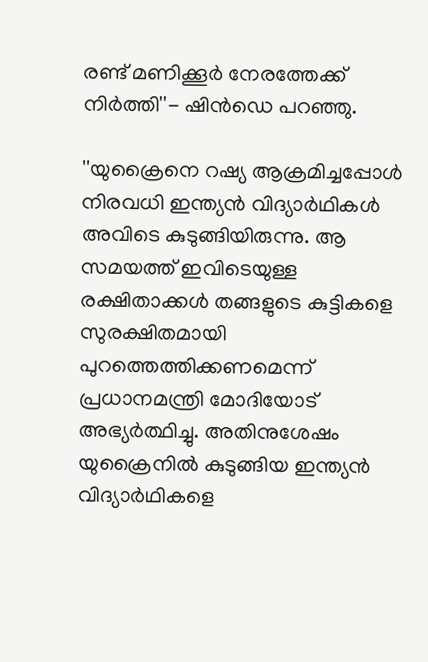രണ്ട് മണിക്കൂർ നേരത്തേക്ക് നിർത്തി''- ഷിന്‍ഡെ പറഞ്ഞു.

''യുക്രൈനെ റഷ്യ ആക്രമിച്ചപ്പോൾ നിരവധി ഇന്ത്യൻ വിദ്യാർഥികള്‍ അവിടെ കുടുങ്ങിയിരുന്നു. ആ സമയത്ത് ഇവിടെയുള്ള രക്ഷിതാക്കൾ തങ്ങളുടെ കുട്ടികളെ സുരക്ഷിതമായി പുറത്തെത്തിക്കണമെന്ന് പ്രധാനമന്ത്രി മോദിയോട് അഭ്യർത്ഥിച്ചു. അതിനുശേഷം യുക്രൈനില്‍ കുടുങ്ങിയ ഇന്ത്യൻ വിദ്യാർഥികളെ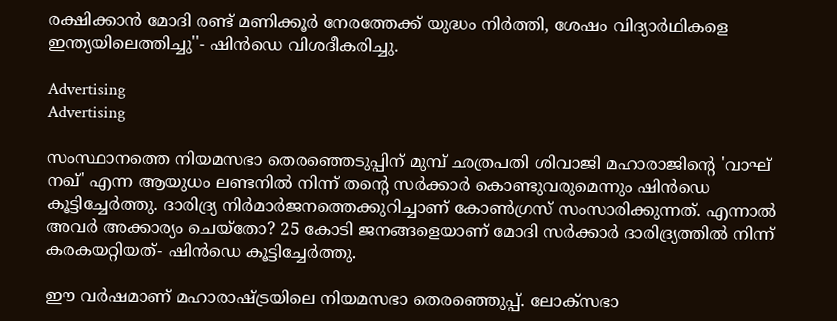രക്ഷിക്കാൻ മോദി രണ്ട് മണിക്കൂർ നേരത്തേക്ക് യുദ്ധം നിർത്തി, ശേഷം വിദ്യാര്‍ഥികളെ ഇന്ത്യയിലെത്തിച്ചു''- ഷിന്‍ഡെ വിശദീകരിച്ചു.

Advertising
Advertising

സംസ്ഥാനത്തെ നിയമസഭാ തെരഞ്ഞെടുപ്പിന് മുമ്പ് ഛത്രപതി ശിവാജി മഹാരാജിന്റെ 'വാഘ് നഖ്' എന്ന ആയുധം ലണ്ടനിൽ നിന്ന് തന്റെ സർക്കാർ കൊണ്ടുവരുമെന്നും ഷിൻഡെ കൂട്ടിച്ചേര്‍ത്തു. ദാരിദ്ര്യ നിർമാർജനത്തെക്കുറിച്ചാണ് കോൺഗ്രസ് സംസാരിക്കുന്നത്. എന്നാൽ അവർ അക്കാര്യം ചെയ്‌തോ? 25 കോടി ജനങ്ങളെയാണ് മോദി സർക്കാർ ദാരിദ്ര്യത്തിൽ നിന്ന് കരകയറ്റിയത്- ഷിൻഡെ കൂട്ടിച്ചേർത്തു.

ഈ വർഷമാണ് മഹാരാഷ്ട്രയിലെ നിയമസഭാ തെരഞ്ഞെുപ്പ്. ലോക്‌സഭാ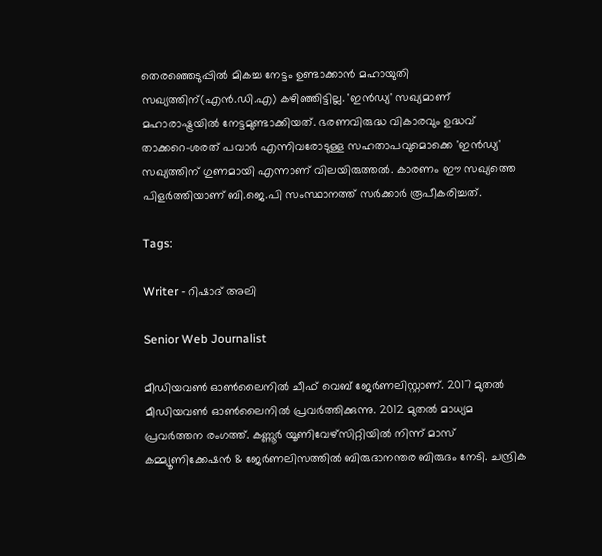തെരഞ്ഞെടുപ്പിൽ മികച്ച നേട്ടം ഉണ്ടാക്കാൻ മഹായുതി സഖ്യത്തിന്(എൻ.ഡി.എ) കഴിഞ്ഞിട്ടില്ല. 'ഇൻഡ്യ' സഖ്യമാണ് മഹാരാഷ്ട്രയിൽ നേട്ടമുണ്ടാക്കിയത്. ഭരണവിരുദ്ധ വികാരവും ഉദ്ധവ് താക്കറെ-ശരത് പവാർ എന്നിവരോടുള്ള സഹതാപവുമൊക്കെ 'ഇൻഡ്യ' സഖ്യത്തിന് ഗുണമായി എന്നാണ് വിലയിരുത്തൽ. കാരണം ഈ സഖ്യത്തെ പിളർത്തിയാണ് ബി.ജെ.പി സംസ്ഥാനത്ത് സർക്കാർ രൂപീകരിച്ചത്.

Tags:

Writer - റിഷാദ് അലി

Senior Web Journalist

മീഡിയവൺ ഓൺലൈനിൽ ചീഫ് വെബ് ജേർണലിസ്റ്റാണ്. 2017 മുതൽ മീഡിയവൺ ഓൺലൈനിൽ പ്രവർത്തിക്കുന്നു. 2012 മുതൽ മാധ്യമ പ്രവർത്തന രംഗത്ത്. കണ്ണൂര്‍ യൂണിവേഴ്‌സിറ്റിയിൽ നിന്ന് മാസ് കമ്മ്യൂണിക്കേഷന്‍ & ജേര്‍ണലിസത്തില്‍ ബിരുദാനന്തര ബിരുദം നേടി. ചന്ദ്രിക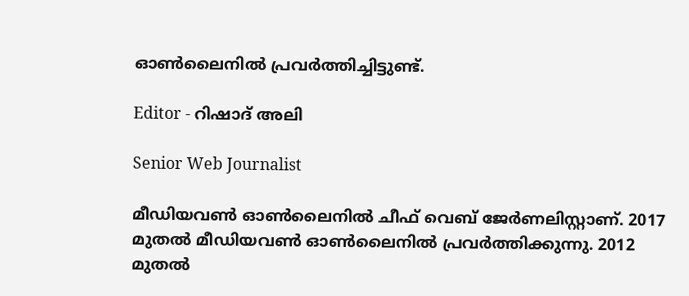ഓണ്‍ലൈനില്‍ പ്രവര്‍ത്തിച്ചിട്ടുണ്ട്.

Editor - റിഷാദ് അലി

Senior Web Journalist

മീഡിയവൺ ഓൺലൈനിൽ ചീഫ് വെബ് ജേർണലിസ്റ്റാണ്. 2017 മുതൽ മീഡിയവൺ ഓൺലൈനിൽ പ്രവർത്തിക്കുന്നു. 2012 മുതൽ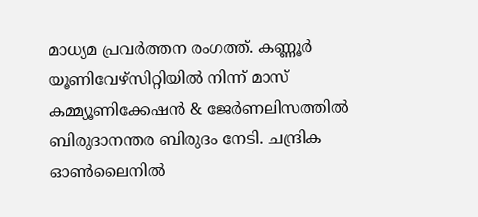മാധ്യമ പ്രവർത്തന രംഗത്ത്. കണ്ണൂര്‍ യൂണിവേഴ്‌സിറ്റിയിൽ നിന്ന് മാസ് കമ്മ്യൂണിക്കേഷന്‍ & ജേര്‍ണലിസത്തില്‍ ബിരുദാനന്തര ബിരുദം നേടി. ചന്ദ്രിക ഓണ്‍ലൈനില്‍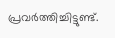പ്രവര്‍ത്തിച്ചിട്ടുണ്ട്.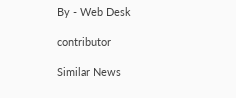By - Web Desk

contributor

Similar News